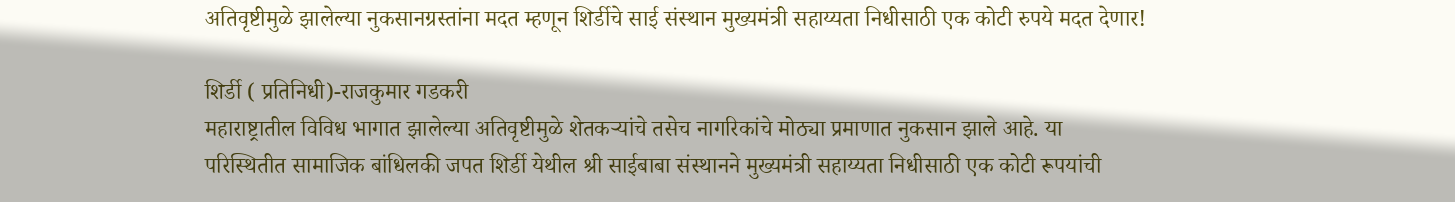अतिवृष्टीमुळे झालेल्या नुकसानग्रस्तांना मदत म्हणून शिर्डीचे साई संस्थान मुख्यमंत्री सहाय्यता निधीसाठी एक कोटी रुपये मदत देणार!

शिर्डी ( प्रतिनिधी)-राजकुमार गडकरी
महाराष्ट्रातील विविध भागात झालेल्या अतिवृष्टीमुळे शेतकऱ्यांचे तसेच नागरिकांचे मोठ्या प्रमाणात नुकसान झाले आहे. या परिस्थितीत सामाजिक बांधिलकी जपत शिर्डी येथील श्री साईबाबा संस्थानने मुख्यमंत्री सहाय्यता निधीसाठी एक कोटी रूपयांची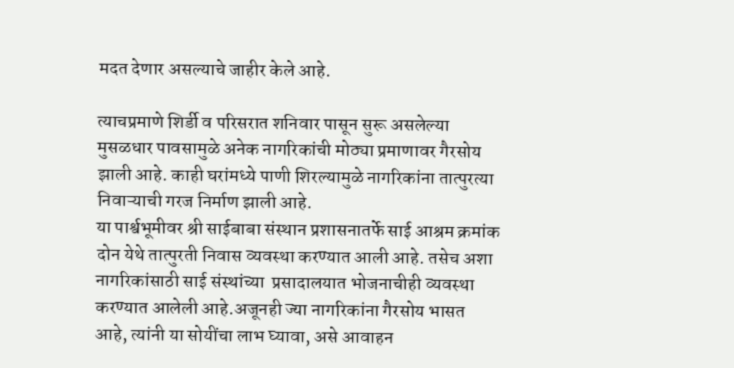मदत देणार असल्याचे जाहीर केले आहे.

त्याचप्रमाणे शिर्डी व परिसरात शनिवार पासून सुरू असलेल्या मुसळधार पावसामुळे अनेक नागरिकांची मोठ्या प्रमाणावर गैरसोय झाली आहे. काही घरांमध्ये पाणी शिरल्यामुळे नागरिकांना तात्पुरत्या निवाऱ्याची गरज निर्माण झाली आहे.
या पार्श्वभूमीवर श्री साईबाबा संस्थान प्रशासनातर्फे साई आश्रम क्रमांक दोन येथे तात्पुरती निवास व्यवस्था करण्यात आली आहे. तसेच अशा नागरिकांसाठी साई संस्थांच्या  प्रसादालयात भोजनाचीही व्यवस्था करण्यात आलेली आहे.अजूनही ज्या नागरिकांना गैरसोय भासत आहे, त्यांनी या सोयींचा लाभ घ्यावा, असे आवाहन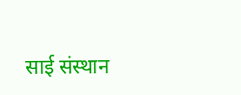साई संस्थान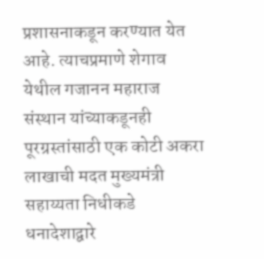प्रशासनाकडून करण्यात येत आहे. त्याचप्रमाणे शेगाव येथील गजानन महाराज संस्थान यांच्याकडूनही पूरग्रस्तांसाठी एक कोटी अकरा लाखाची मदत मुख्यमंत्री सहाय्यता निधीकडे धनादेशाद्वारे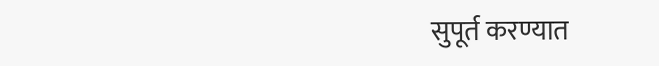सुपूर्त करण्यात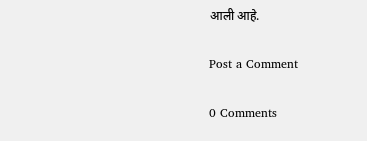आली आहे.

Post a Comment

0 Comments